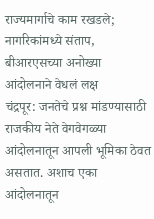राज्यमार्गाचे काम रखडले; नागरिकांमध्ये संताप, बीआरएसच्या अनोख्या आंदोलनाने वेधलं लक्ष
चंद्रपूर: जनतेचे प्रश्न मांडण्यासाठी राजकीय नेते वेगवेगळ्या आंदोलनातून आपली भूमिका ठेवत असतात. अशाच एका आंदोलनातून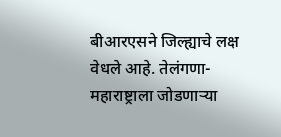बीआरएसने जिल्ह्याचे लक्ष वेधले आहे. तेलंगणा-महाराष्ट्राला जोडणाऱ्या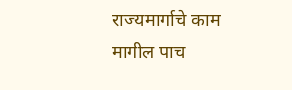राज्यमार्गाचे काम मागील पाच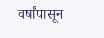वर्षांपासून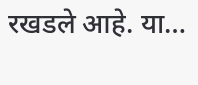रखडले आहे. या…